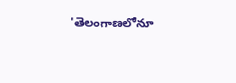'తెలంగాణలోనూ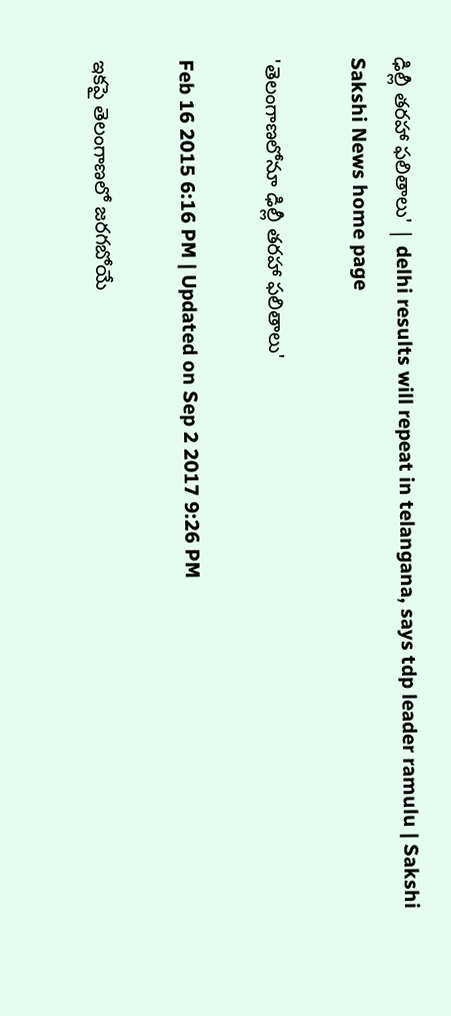ఢిల్లీ తరహా ఫలితాలు' | delhi results will repeat in telangana, says tdp leader ramulu | Sakshi
Sakshi News home page

'తెలంగాణలోనూ ఢిల్లీ తరహా ఫలితాలు'

Feb 16 2015 6:16 PM | Updated on Sep 2 2017 9:26 PM

ఇకపై తెలంగాణలో జరగబోయే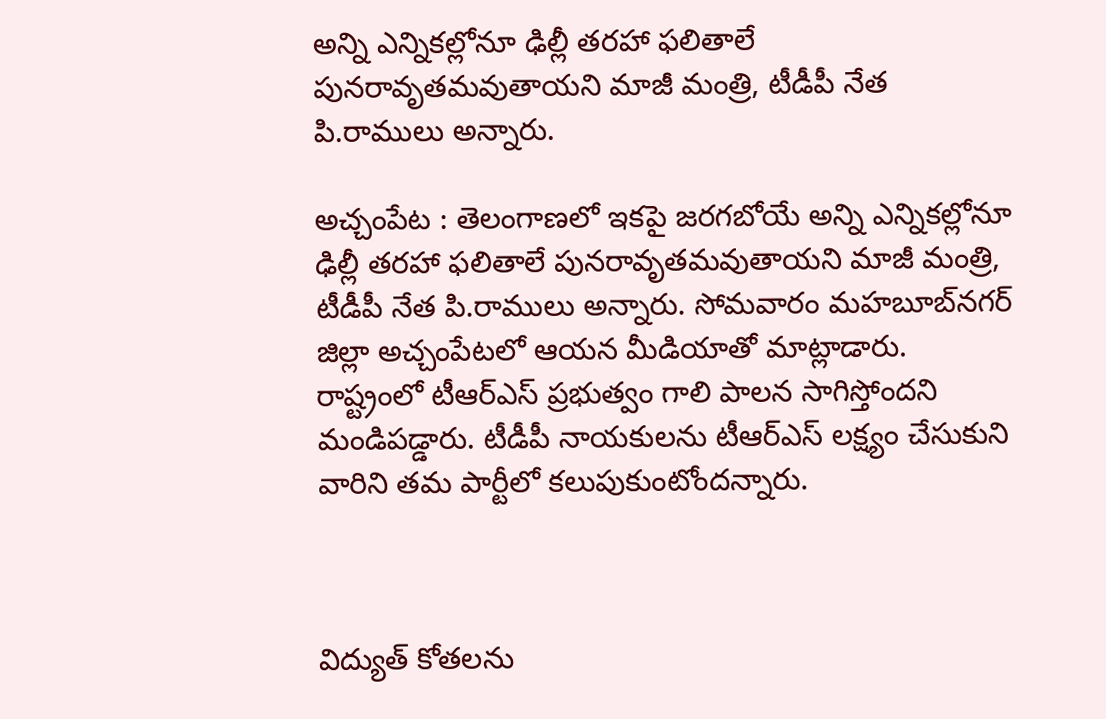అన్ని ఎన్నికల్లోనూ ఢిల్లీ తరహా ఫలితాలే పునరావృతమవుతాయని మాజీ మంత్రి, టీడీపీ నేత పి.రాములు అన్నారు.

అచ్చంపేట : తెలంగాణలో ఇకపై జరగబోయే అన్ని ఎన్నికల్లోనూ ఢిల్లీ తరహా ఫలితాలే పునరావృతమవుతాయని మాజీ మంత్రి, టీడీపీ నేత పి.రాములు అన్నారు. సోమవారం మహబూబ్‌నగర్ జిల్లా అచ్చంపేటలో ఆయన మీడియాతో మాట్లాడారు. రాష్ట్రంలో టీఆర్‌ఎస్ ప్రభుత్వం గాలి పాలన సాగిస్తోందని మండిపడ్డారు. టీడీపీ నాయకులను టీఆర్‌ఎస్ లక్ష్యం చేసుకుని వారిని తమ పార్టీలో కలుపుకుంటోందన్నారు.



విద్యుత్ కోతలను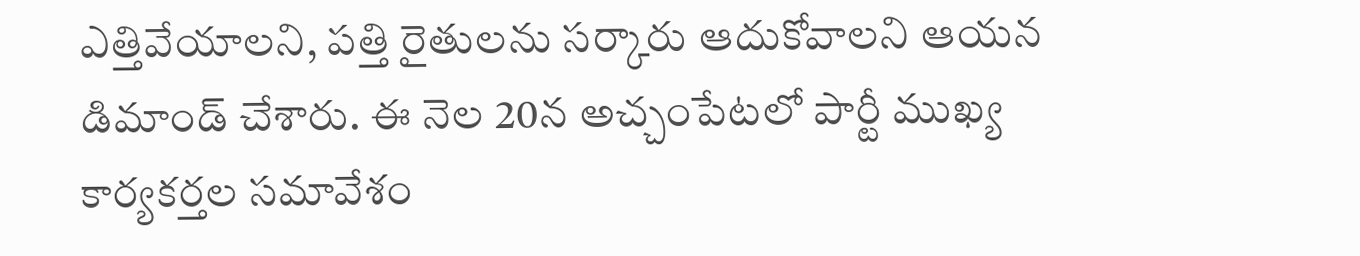ఎత్తివేయాలని, పత్తి రైతులను సర్కారు ఆదుకోవాలని ఆయన డిమాండ్ చేశారు. ఈ నెల 20న అచ్చంపేటలో పార్టీ ముఖ్య కార్యకర్తల సమావేశం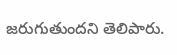జరుగుతుందని తెలిపారు.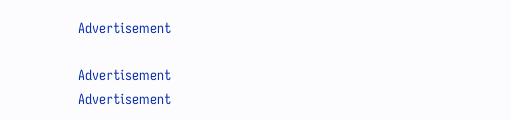Advertisement

Advertisement
Advertisement